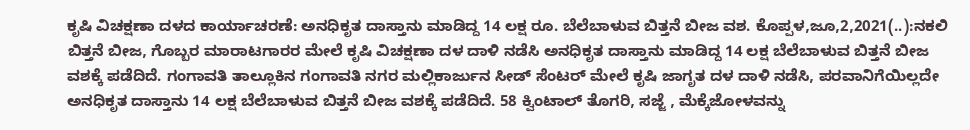ಕೃಷಿ ವಿಚಕ್ಷಣಾ ದಳದ ಕಾರ್ಯಾಚರಣೆ: ಅನಧಿಕೃತ ದಾಸ್ತಾನು ಮಾಡಿದ್ದ 14 ಲಕ್ಷ ರೂ. ಬೆಲೆಬಾಳುವ ಬಿತ್ತನೆ ಬೀಜ ವಶ. ಕೊಪ್ಪಳ,ಜೂ,2,2021(..):ನಕಲಿ ಬಿತ್ತನೆ ಬೀಜ, ಗೊಬ್ಬರ ಮಾರಾಟಗಾರರ ಮೇಲೆ ಕೃಷಿ ವಿಚಕ್ಷಣಾ ದಳ ದಾಳಿ ನಡೆಸಿ ಅನಧಿಕೃತ ದಾಸ್ತಾನು ಮಾಡಿದ್ದ 14 ಲಕ್ಷ ಬೆಲೆಬಾಳುವ ಬಿತ್ತನೆ ಬೀಜ ವಶಕ್ಕೆ ಪಡೆದಿದೆ. ಗಂಗಾವತಿ ತಾಲ್ಲೂಕಿನ ಗಂಗಾವತಿ ನಗರ ಮಲ್ಲಿಕಾರ್ಜುನ ಸೀಡ್ ಸೆಂಟರ್ ಮೇಲೆ ಕೃಷಿ ಜಾಗೃತ ದಳ ದಾಳಿ ನಡೆಸಿ, ಪರವಾನಿಗೆಯಿಲ್ಲದೇ ಅನಧಿಕೃತ ದಾಸ್ತಾನು 14 ಲಕ್ಷ ಬೆಲೆಬಾಳುವ ಬಿತ್ತನೆ ಬೀಜ ವಶಕ್ಕೆ ಪಡೆದಿದೆ. 58 ಕ್ವಿಂಟಾಲ್ ತೊಗರಿ, ಸಜ್ಜೆ , ಮೆಕ್ಕೆಜೋಳವನ್ನು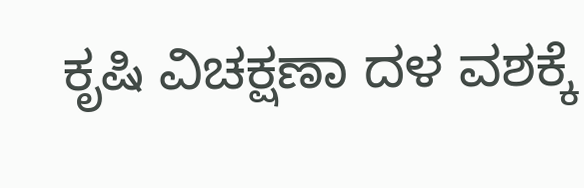ಕೃಷಿ ವಿಚಕ್ಷಣಾ ದಳ ವಶಕ್ಕೆ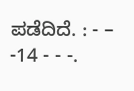ಪಡೆದಿದೆ. : - – -14 - - -.